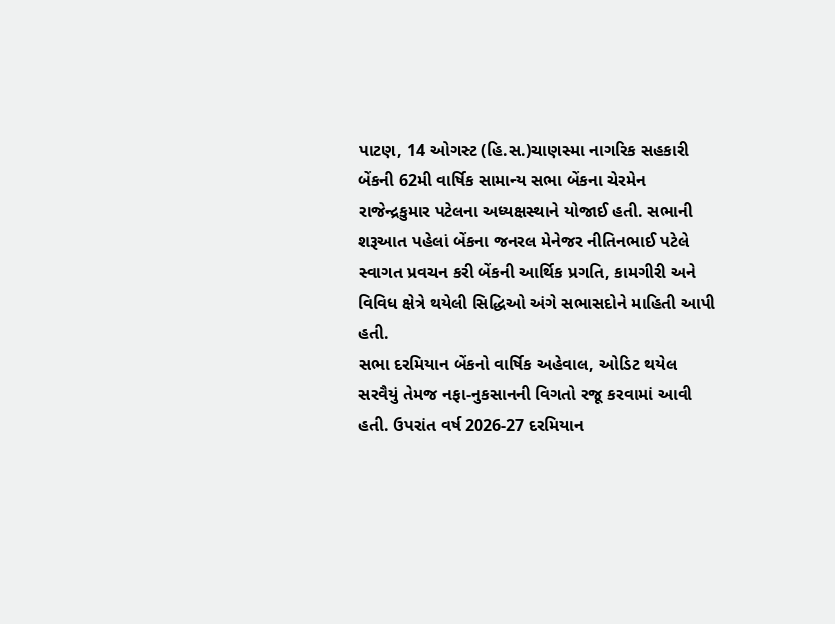પાટણ, 14 ઓગસ્ટ (હિ.સ.)ચાણસ્મા નાગરિક સહકારી બેંકની 62મી વાર્ષિક સામાન્ય સભા બેંકના ચેરમેન રાજેન્દ્રકુમાર પટેલના અધ્યક્ષસ્થાને યોજાઈ હતી. સભાની શરૂઆત પહેલાં બેંકના જનરલ મેનેજર નીતિનભાઈ પટેલે સ્વાગત પ્રવચન કરી બેંકની આર્થિક પ્રગતિ, કામગીરી અને વિવિધ ક્ષેત્રે થયેલી સિદ્ધિઓ અંગે સભાસદોને માહિતી આપી હતી.
સભા દરમિયાન બેંકનો વાર્ષિક અહેવાલ, ઓડિટ થયેલ સરવૈયું તેમજ નફા-નુકસાનની વિગતો રજૂ કરવામાં આવી હતી. ઉપરાંત વર્ષ 2026-27 દરમિયાન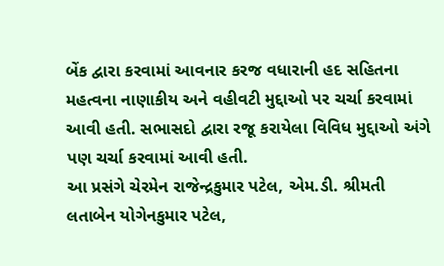બેંક દ્વારા કરવામાં આવનાર કરજ વધારાની હદ સહિતના મહત્વના નાણાકીય અને વહીવટી મુદ્દાઓ પર ચર્ચા કરવામાં આવી હતી. સભાસદો દ્વારા રજૂ કરાયેલા વિવિધ મુદ્દાઓ અંગે પણ ચર્ચા કરવામાં આવી હતી.
આ પ્રસંગે ચેરમેન રાજેન્દ્રકુમાર પટેલ, એમ.ડી. શ્રીમતી લતાબેન યોગેનકુમાર પટેલ,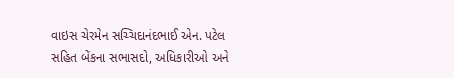વાઇસ ચેરમેન સચ્ચિદાનંદભાઈ એન. પટેલ સહિત બેંકના સભાસદો, અધિકારીઓ અને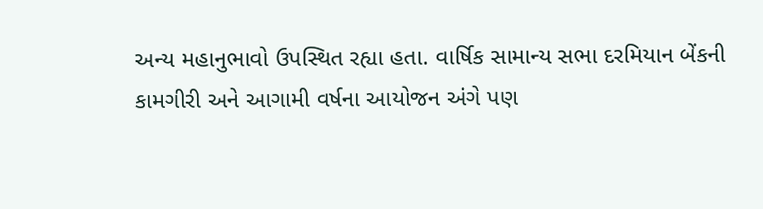અન્ય મહાનુભાવો ઉપસ્થિત રહ્યા હતા. વાર્ષિક સામાન્ય સભા દરમિયાન બેંકની કામગીરી અને આગામી વર્ષના આયોજન અંગે પણ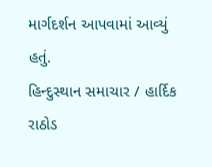માર્ગદર્શન આપવામાં આવ્યું હતું.
હિન્દુસ્થાન સમાચાર / હાર્દિક રાઠોડ